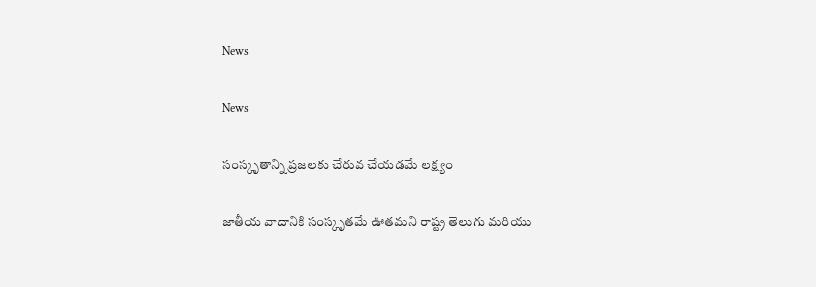News

News

సంస్కృతాన్ని ప్రజలకు చేరువ చేయడమే లక్ష్యం

జాతీయ వాదానికి సంస్కృతమే ఊతమని రాష్ట్ర తెలుగు మరియు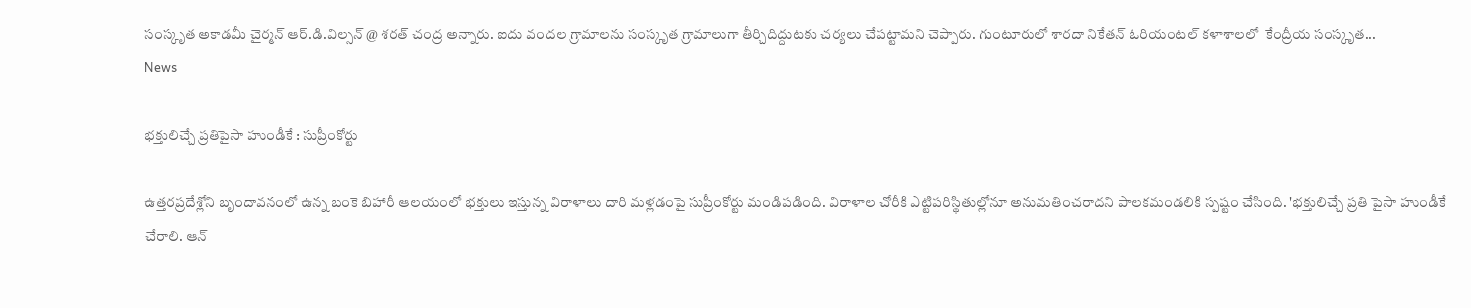సంస్కృత అకాడమీ చైర్మన్ ఆర్.డి.విల్సన్ @ శరత్ చంద్ర అన్నారు. ఐదు వందల గ్రామాలను సంస్కృత గ్రామాలుగా తీర్చిదిద్దుటకు చర్యలు చేపట్టామని చెప్పారు. గుంటూరులో శారదా నికేతన్ ఓరియంటల్ కళాశాలలో  కేంద్రీయ సంస్కృత...
News

భక్తులిచ్చే ప్రతిపైసా హుండీకే : సుప్రీంకోర్టు

ఉత్తరప్రదేశ్లోని బృందావనంలో ఉన్న బంకె బిహారీ ఆలయంలో భక్తులు ఇస్తున్న విరాళాలు దారి మళ్లడంపై సుప్రీంకోర్టు మండిపడింది. విరాళాల చోరీకి ఎట్టిపరిస్థితుల్లోనూ అనుమతించరాదని పాలకమండలికి స్పష్టం చేసింది. 'భక్తులిచ్చే ప్రతి పైసా హుండీకే చేరాలి. ఆన్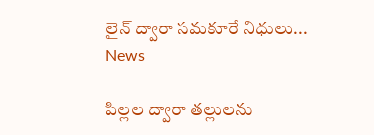లైన్ ద్వారా సమకూరే నిధులు...
News

పిల్లల ద్వారా తల్లులను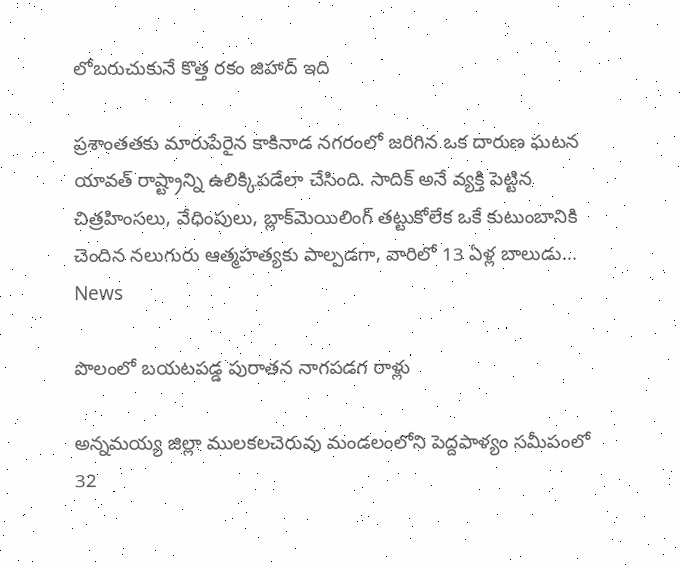లోబరుచుకునే కొత్త రకం జిహాద్ ఇది

ప్రశాంతతకు మారుపేరైన కాకినాడ నగరంలో జరిగిన ఒక దారుణ ఘటన యావత్ రాష్ట్రాన్ని ఉలిక్కిపడేలా చేసింది. సాదిక్ అనే వ్యక్తి పెట్టిన చిత్రహింసలు, వేధింపులు, బ్లాక్‌మెయిలింగ్ తట్టుకోలేక ఒకే కుటుంబానికి చెందిన నలుగురు ఆత్మహత్యకు పాల్పడగా, వారిలో 13 ఏళ్ల బాలుడు...
News

పొలంలో బయటపడ్డ పురాతన నాగపడగ రాళ్లు

అన్నమయ్య జిల్లా ములకలచెరువు మండలంలోని పెద్దపాళ్యం సమీపంలో 32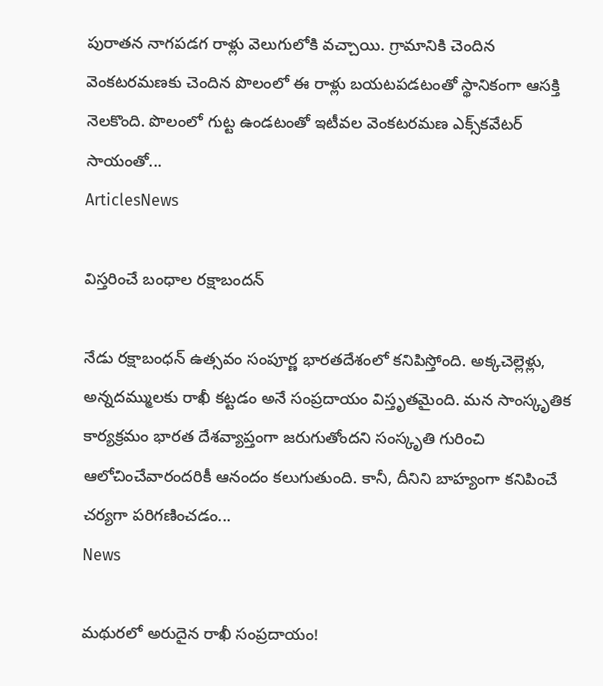పురాతన నాగపడగ రాళ్లు వెలుగులోకి వచ్చాయి. గ్రామానికి చెందిన వెంకటరమణకు చెందిన పొలంలో ఈ రాళ్లు బయటపడటంతో స్థానికంగా ఆసక్తి నెలకొంది. పొలంలో గుట్ట ఉండటంతో ఇటీవల వెంకటరమణ ఎక్స్‌కవేటర్‌ సాయంతో...
ArticlesNews

విస్తరించే బంధాల రక్షాబందన్

నేడు రక్షాబంధన్ ఉత్సవం సంపూర్ణ భారతదేశంలో కనిపిస్తోంది. అక్కచెల్లెళ్లు, అన్నదమ్ములకు రాఖీ కట్టడం అనే సంప్రదాయం విస్తృతమైంది. మన సాంస్కృతిక కార్యక్రమం భారత దేశవ్యాప్తంగా జరుగుతోందని సంస్కృతి గురించి ఆలోచించేవారందరికీ ఆనందం కలుగుతుంది. కానీ, దీనిని బాహ్యంగా కనిపించే చర్యగా పరిగణించడం...
News

మథురలో అరుదైన రాఖీ సంప్రదాయం!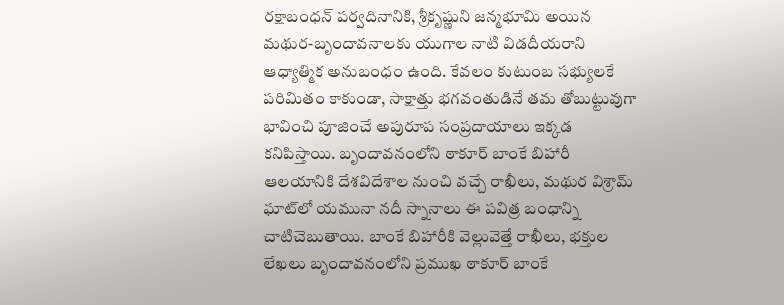రక్షాబంధన్ పర్వదినానికి, శ్రీకృష్ణుని జన్మభూమి అయిన మథుర-బృందావనాలకు యుగాల నాటి విడదీయరాని ఆధ్యాత్మిక అనుబంధం ఉంది. కేవలం కుటుంబ సభ్యులకే పరిమితం కాకుండా, సాక్షాత్తు భగవంతుడినే తమ తోబుట్టువుగా భావించి పూజించే అపురూప సంప్రదాయాలు ఇక్కడ కనిపిస్తాయి. బృందావనంలోని ఠాకూర్ బాంకే బిహారీ ఆలయానికి దేశవిదేశాల నుంచి వచ్చే రాఖీలు, మథుర విశ్రామ్ ఘాట్‌లో యమునా నదీ స్నానాలు ఈ పవిత్ర బంధాన్ని చాటిచెబుతాయి. బాంకే బిహారీకి వెల్లువెత్తే రాఖీలు, భక్తుల లేఖలు బృందావనంలోని ప్రముఖ ఠాకూర్ బాంకే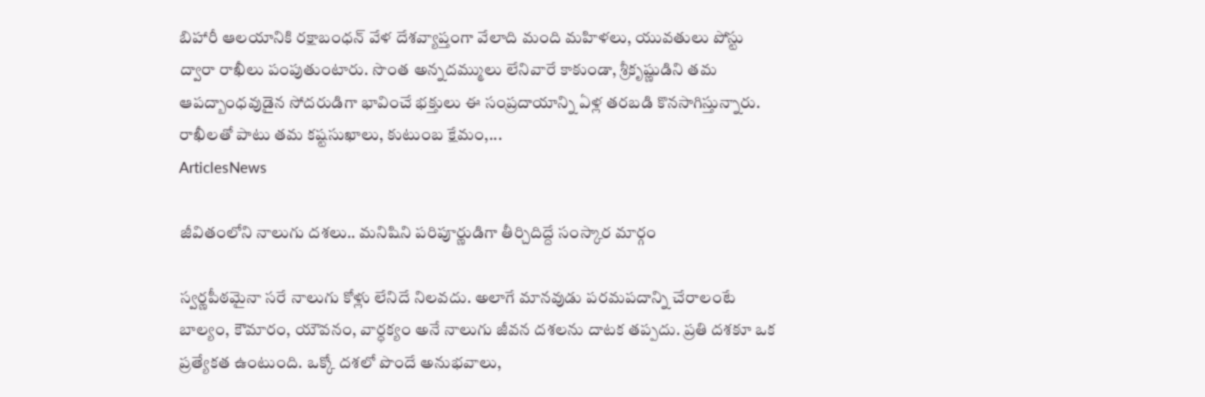బిహారీ ఆలయానికి రక్షాబంధన్ వేళ దేశవ్యాప్తంగా వేలాది మంది మహిళలు, యువతులు పోస్టు ద్వారా రాఖీలు పంపుతుంటారు. సొంత అన్నదమ్ములు లేనివారే కాకుండా, శ్రీకృష్ణుడిని తమ ఆపద్బాంధవుడైన సోదరుడిగా భావించే భక్తులు ఈ సంప్రదాయాన్ని ఏళ్ల తరబడి కొనసాగిస్తున్నారు. రాఖీలతో పాటు తమ కష్టసుఖాలు, కుటుంబ క్షేమం,...
ArticlesNews

జీవితంలోని నాలుగు దశలు.. మనిషిని పరిపూర్ణుడిగా తీర్చిదిద్దే సంస్కార మార్గం

స్వర్ణపీఠమైనా సరే నాలుగు కోళ్లు లేనిదే నిలవదు. అలాగే మానవుడు పరమపదాన్ని చేరాలంటే బాల్యం, కౌమారం, యౌవనం, వార్ధక్యం అనే నాలుగు జీవన దశలను దాటక తప్పదు. ప్రతి దశకూ ఒక ప్రత్యేకత ఉంటుంది. ఒక్కో దశలో పొందే అనుభవాలు,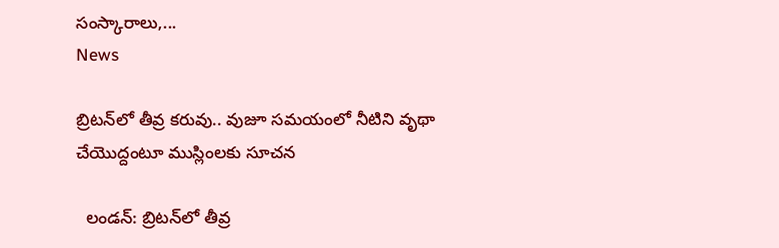సంస్కారాలు,...
News

బ్రిటన్‌లో తీవ్ర కరువు.. వుజూ సమయంలో నీటిని వృథా చేయొద్దంటూ ముస్లింలకు సూచన

  లండన్: బ్రిటన్‌లో తీవ్ర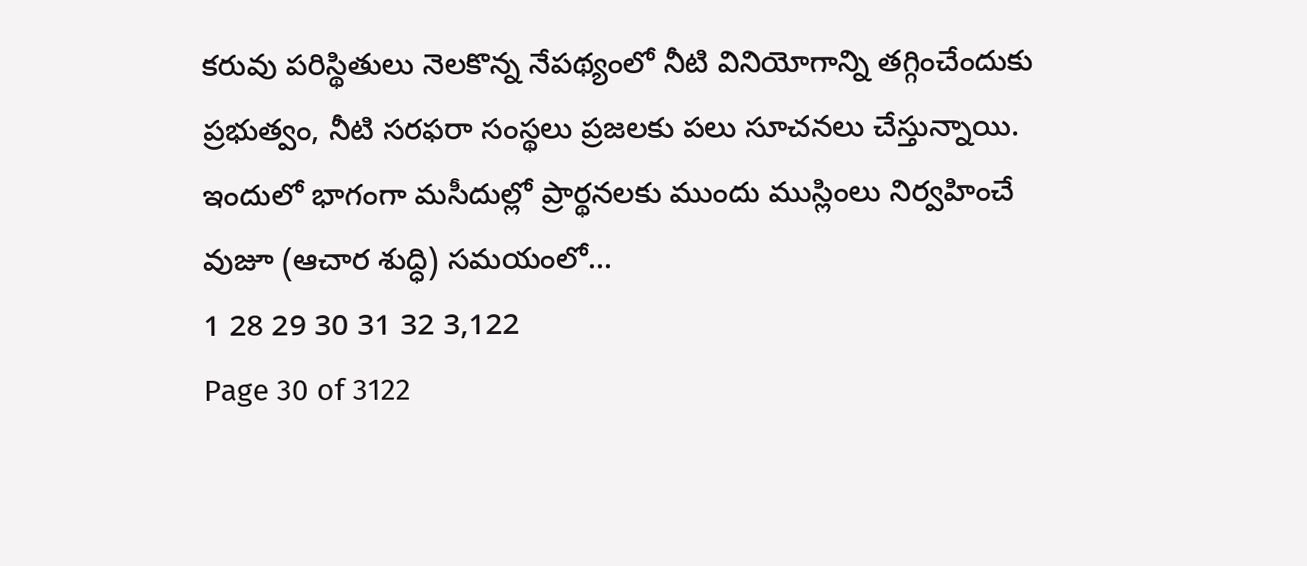కరువు పరిస్థితులు నెలకొన్న నేపథ్యంలో నీటి వినియోగాన్ని తగ్గించేందుకు ప్రభుత్వం, నీటి సరఫరా సంస్థలు ప్రజలకు పలు సూచనలు చేస్తున్నాయి. ఇందులో భాగంగా మసీదుల్లో ప్రార్థనలకు ముందు ముస్లింలు నిర్వహించే వుజూ (ఆచార శుద్ధి) సమయంలో...
1 28 29 30 31 32 3,122
Page 30 of 3122